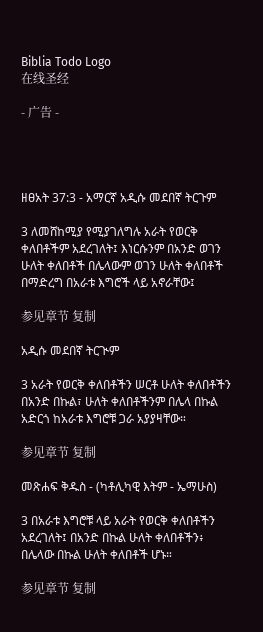Biblia Todo Logo
在线圣经

- 广告 -




ዘፀአት 37:3 - አማርኛ አዲሱ መደበኛ ትርጉም

3 ለመሸከሚያ የሚያገለግሉ አራት የወርቅ ቀለበቶችም አደረገለት፤ እነርሱንም በአንድ ወገን ሁለት ቀለበቶች በሌላውም ወገን ሁለት ቀለበቶች በማድረግ በአራቱ እግሮች ላይ አኖራቸው፤

参见章节 复制

አዲሱ መደበኛ ትርጒም

3 አራት የወርቅ ቀለበቶችን ሠርቶ ሁለት ቀለበቶችን በአንድ በኩል፣ ሁለት ቀለበቶችንም በሌላ በኩል አድርጎ ከአራቱ እግሮቹ ጋራ አያያዛቸው።

参见章节 复制

መጽሐፍ ቅዱስ - (ካቶሊካዊ እትም - ኤማሁስ)

3 በአራቱ እግሮቹ ላይ አራት የወርቅ ቀለበቶችን አደረገለት፤ በአንድ በኩል ሁለት ቀለበቶችን፥ በሌላው በኩል ሁለት ቀለበቶች ሆኑ።

参见章节 复制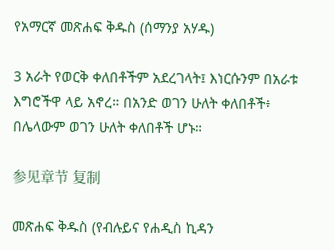የአማርኛ መጽሐፍ ቅዱስ (ሰማንያ አሃዱ)

3 አራት የወርቅ ቀለበቶችም አደረገላት፤ እነርሱንም በአራቱ እግሮችዋ ላይ አኖረ። በአንድ ወገን ሁለት ቀለበቶች፥ በሌላውም ወገን ሁለት ቀለበቶች ሆኑ።

参见章节 复制

መጽሐፍ ቅዱስ (የብሉይና የሐዲስ ኪዳን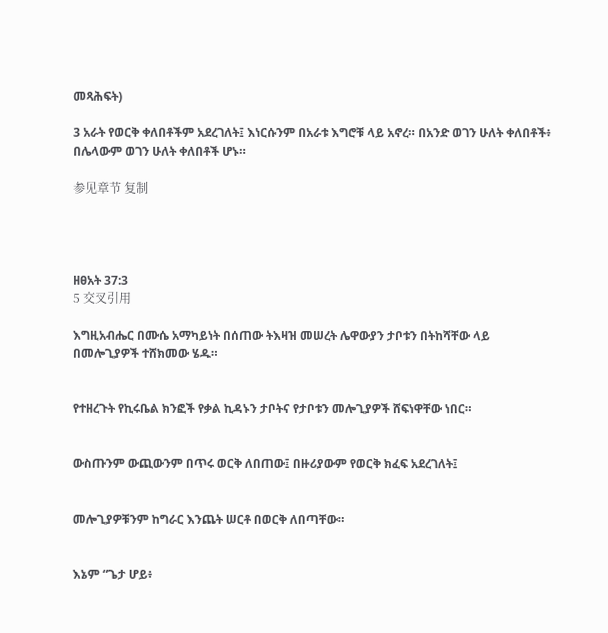መጻሕፍት)

3 አራት የወርቅ ቀለበቶችም አደረገለት፤ እነርሱንም በአራቱ እግሮቹ ላይ አኖረ። በአንድ ወገን ሁለት ቀለበቶች፥ በሌላውም ወገን ሁለት ቀለበቶች ሆኑ።

参见章节 复制




ዘፀአት 37:3
5 交叉引用

እግዚአብሔር በሙሴ አማካይነት በሰጠው ትእዛዝ መሠረት ሌዋውያን ታቦቱን በትከሻቸው ላይ በመሎጊያዎች ተሸክመው ሄዱ።


የተዘረጉት የኪሩቤል ክንፎች የቃል ኪዳኑን ታቦትና የታቦቱን መሎጊያዎች ሸፍነዋቸው ነበር።


ውስጡንም ውጪውንም በጥሩ ወርቅ ለበጠው፤ በዙሪያውም የወርቅ ክፈፍ አደረገለት፤


መሎጊያዎቹንም ከግራር እንጨት ሠርቶ በወርቅ ለበጣቸው።


እኔም “ጌታ ሆይ፥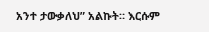አንተ ታውቃለህ” አልኩት። እርሱም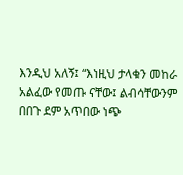እንዲህ አለኝ፤ “እነዚህ ታላቁን መከራ አልፈው የመጡ ናቸው፤ ልብሳቸውንም በበጉ ደም አጥበው ነጭ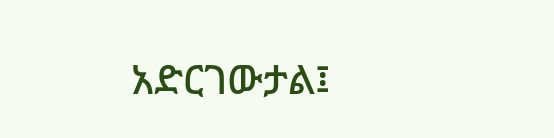አድርገውታል፤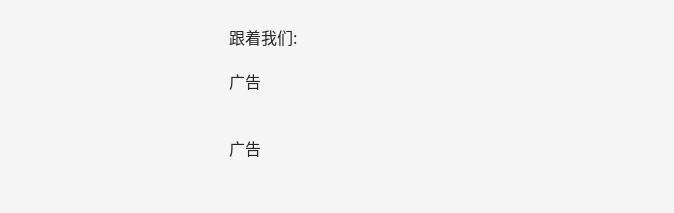跟着我们:

广告


广告